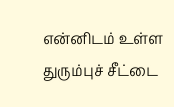என்னிடம் உள்ள துரும்புச் சீட்டை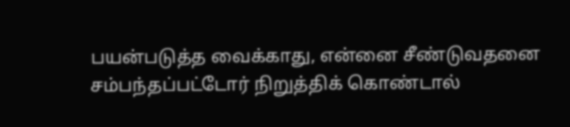பயன்படுத்த வைக்காது, என்னை சீண்டுவதனை சம்பந்தப்பட்டோர் நிறுத்திக் கொண்டால்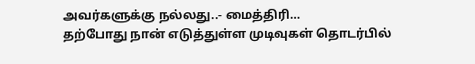அவர்களுக்கு நல்லது..- மைத்திரி…
தற்போது நான் எடுத்துள்ள முடிவுகள் தொடர்பில்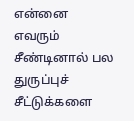என்னை எவரும் சீண்டினால் பல துருப்புச் சீட்டுக்களை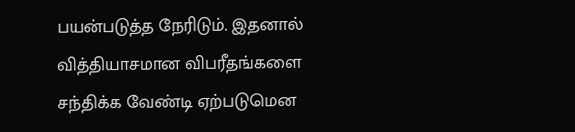பயன்படுத்த நேரிடும். இதனால் வித்தியாசமான விபரீதங்களை சந்திக்க வேண்டி ஏற்படுமென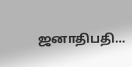ஜனாதிபதி…